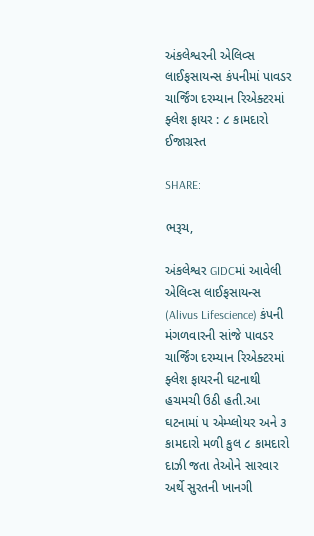અંકલેશ્વરની એલિવ્સ લાઈફસાયન્સ કંપનીમાં પાવડર ચાર્જિંગ દરમ્યાન રિએક્ટરમાં ફ્લેશ ફાયર : ૮ કામદારો ઈજાગ્રસ્ત

SHARE:

ભરૂચ,

અંકલેશ્વર GIDCમાં આવેલી એલિવ્સ લાઈફસાયન્સ (Alivus Lifescience) કંપની મંગળવારની સાંજે પાવડર ચાર્જિંગ દરમ્યાન રિએક્ટરમાં ફ્લેશ ફાયરની ઘટનાથી હચમચી ઉઠી હતી.આ ઘટનામાં ૫ એમ્પ્લોયર અને ૩ કામદારો મળી કુલ ૮ કામદારો દાઝી જતા તેઓને સારવાર અર્થે સુરતની ખાનગી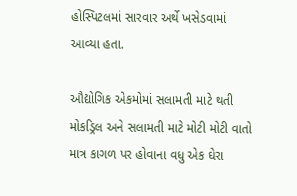હોસ્પિટલમાં સારવાર અર્થે ખસેડવામાં આવ્યા હતા.

ઔદ્યોગિક એકમોમાં સલામતી માટે થતી મોકડ્રિલ અને સલામતી માટે મોટી મોટી વાતો માત્ર કાગળ પર હોવાના વધુ એક ઘેરા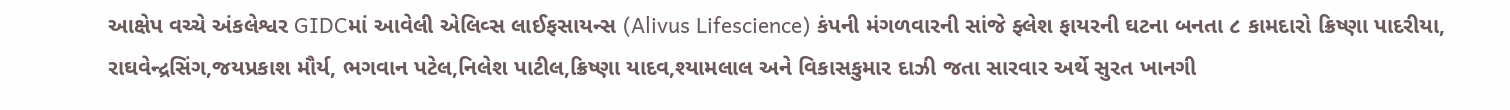આક્ષેપ વચ્ચે અંકલેશ્વર GIDCમાં આવેલી એલિવ્સ લાઈફસાયન્સ (Alivus Lifescience) કંપની મંગળવારની સાંજે ફ્લેશ ફાયરની ઘટના બનતા ૮ કામદારો ક્રિષ્ણા પાદરીયા, રાઘવેન્દ્રસિંગ,જયપ્રકાશ મૌર્ય, ભગવાન પટેલ,નિલેશ પાટીલ,ક્રિષ્ણા યાદવ,શ્યામલાલ અને વિકાસકુમાર દાઝી જતા સારવાર અર્થે સુરત ખાનગી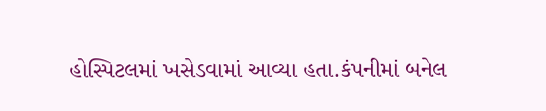હોસ્પિટલમાં ખસેડવામાં આવ્યા હતા.કંપનીમાં બનેલ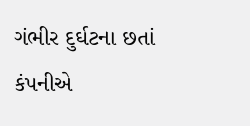ગંભીર દુર્ઘટના છતાં કંપનીએ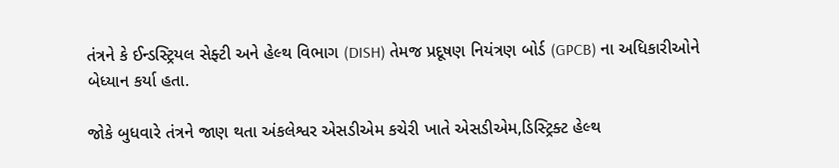તંત્રને કે ઈન્ડસ્ટ્રિયલ સેફ્ટી અને હેલ્થ વિભાગ (DISH) તેમજ પ્રદૂષણ નિયંત્રણ બોર્ડ (GPCB) ના અધિકારીઓને બેધ્યાન કર્યા હતા.

જોકે બુધવારે તંત્રને જાણ થતા અંકલેશ્વર એસડીએમ કચેરી ખાતે એસડીએમ,ડિસ્ટ્રિક્ટ હેલ્થ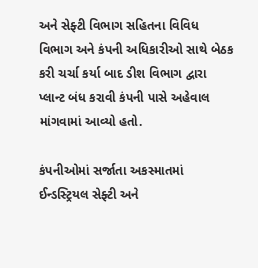અને સેફ્ટી વિભાગ સહિતના વિવિધ વિભાગ અને કંપની અધિકારીઓ સાથે બેઠક કરી ચર્ચા કર્યા બાદ ડીશ વિભાગ દ્વારા પ્લાન્ટ બંધ કરાવી કંપની પાસે અહેવાલ માંગવામાં આવ્યો હતો.

કંપનીઓમાં સર્જાતા અકસ્માતમાં ઈન્ડસ્ટ્રિયલ સેફ્ટી અને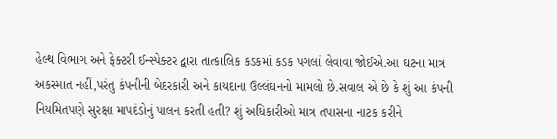હેલ્થ વિભાગ અને ફેક્ટરી ઈન્સ્પેક્ટર દ્વારા તાત્કાલિક કડકમાં કડક પગલાં લેવાવા જોઈએ.આ ઘટના માત્ર અકસ્માત નહીં,પરંતુ કંપનીની બેદરકારી અને કાયદાના ઉલ્લંઘનનો મામલો છે.સવાલ એ છે કે શું આ કંપની નિયમિતપણે સુરક્ષા માપદંડોનું પાલન કરતી હતી? શું અધિકારીઓ માત્ર તપાસના નાટક કરીને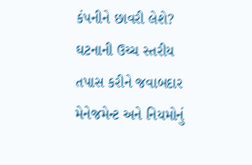કંપનીને છાવરી લેશે? ઘટનાની ઉચ્ચ સ્તરીય તપાસ કરીને જવાબદાર મેનેજમેન્ટ અને નિયમોનું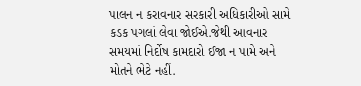પાલન ન કરાવનાર સરકારી અધિકારીઓ સામે કડક પગલાં લેવા જોઈએ.જેથી આવનાર સમયમાં નિર્દોષ કામદારો ઈજા ન પામે અને મોતને ભેટે નહીં.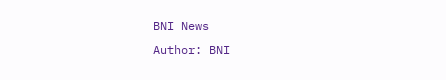BNI News
Author: BNI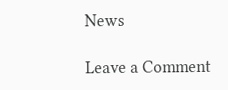News

Leave a Comment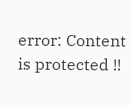error: Content is protected !!